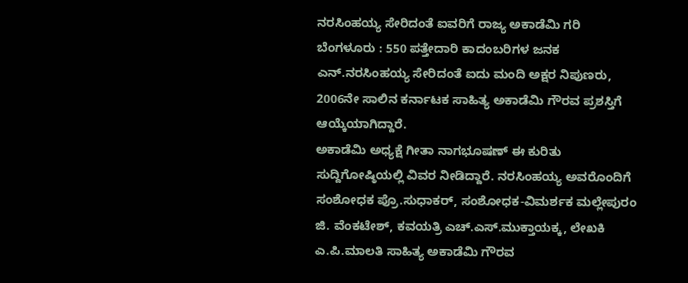ನರಸಿಂಹಯ್ಯ ಸೇರಿದಂತೆ ಐವರಿಗೆ ರಾಜ್ಯ ಅಕಾಡೆಮಿ ಗರಿ
ಬೆಂಗಳೂರು : 550 ಪತ್ತೇದಾರಿ ಕಾದಂಬರಿಗಳ ಜನಕ ಎನ್.ನರಸಿಂಹಯ್ಯ ಸೇರಿದಂತೆ ಐದು ಮಂದಿ ಅಕ್ಷರ ನಿಪುಣರು, 2006ನೇ ಸಾಲಿನ ಕರ್ನಾಟಕ ಸಾಹಿತ್ಯ ಅಕಾಡೆಮಿ ಗೌರವ ಪ್ರಶಸ್ತಿಗೆ ಆಯ್ಕೆಯಾಗಿದ್ದಾರೆ.
ಅಕಾಡೆಮಿ ಅಧ್ಯಕ್ಷೆ ಗೀತಾ ನಾಗಭೂಷಣ್ ಈ ಕುರಿತು ಸುದ್ದಿಗೋಷ್ಠಿಯಲ್ಲಿ ವಿವರ ನೀಡಿದ್ದಾರೆ. ನರಸಿಂಹಯ್ಯ ಅವರೊಂದಿಗೆ ಸಂಶೋಧಕ ಪ್ರೊ.ಸುಧಾಕರ್, ಸಂಶೋಧಕ-ವಿಮರ್ಶಕ ಮಲ್ಲೇಪುರಂ ಜಿ. ವೆಂಕಟೇಶ್, ಕವಯತ್ರಿ ಎಚ್.ಎಸ್.ಮುಕ್ತಾಯಕ್ಕ, ಲೇಖಕಿ ಎ.ಪಿ.ಮಾಲತಿ ಸಾಹಿತ್ಯ ಅಕಾಡೆಮಿ ಗೌರವ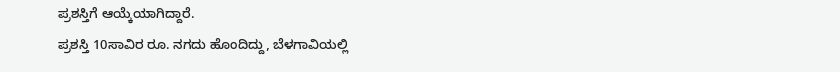ಪ್ರಶಸ್ತಿಗೆ ಆಯ್ಕೆಯಾಗಿದ್ದಾರೆ.
ಪ್ರಶಸ್ತಿ 10ಸಾವಿರ ರೂ. ನಗದು ಹೊಂದಿದ್ದು, ಬೆಳಗಾವಿಯಲ್ಲಿ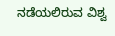ನಡೆಯಲಿರುವ ವಿಶ್ವ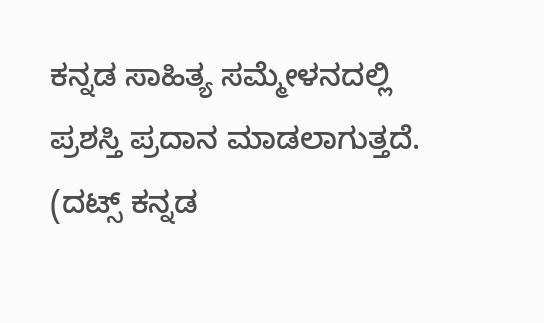ಕನ್ನಡ ಸಾಹಿತ್ಯ ಸಮ್ಮೇಳನದಲ್ಲಿ ಪ್ರಶಸ್ತಿ ಪ್ರದಾನ ಮಾಡಲಾಗುತ್ತದೆ.
(ದಟ್ಸ್ ಕನ್ನಡ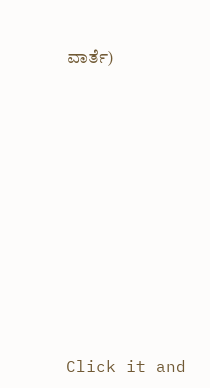ವಾರ್ತೆ)












Click it and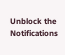Unblock the Notifications